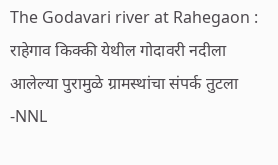The Godavari river at Rahegaon : राहेगाव किक्की येथील गोदावरी नदीला आलेल्या पुरामुळे ग्रामस्थांचा संपर्क तुटला -NNL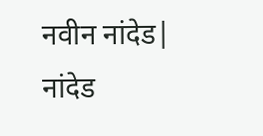नवीन नांदेड| नांदेड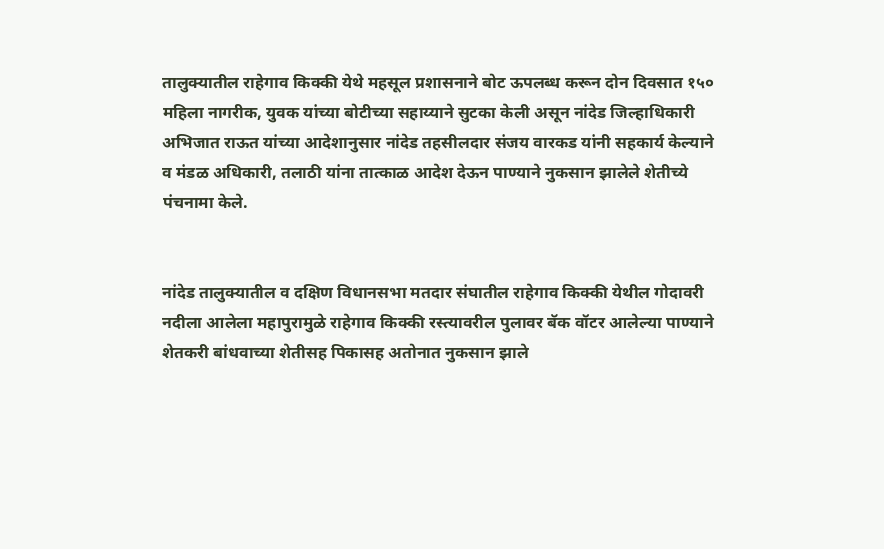तालुक्यातील राहेगाव किक्की येथे महसूल प्रशासनाने बोट ऊपलब्ध करून दोन दिवसात १५० महिला नागरीक, युवक यांच्या बोटीच्या सहाय्याने सुटका केली असून नांदेड जिल्हाधिकारी अभिजात राऊत यांच्या आदेशानुसार नांदेड तहसीलदार संजय वारकड यांनी सहकार्य केल्याने व मंडळ अधिकारी, तलाठी यांना तात्काळ आदेश देऊन पाण्याने नुकसान झालेले शेतीच्ये पंचनामा केले.


नांदेड तालुक्यातील व दक्षिण विधानसभा मतदार संघातील राहेगाव किक्की येथील गोदावरी नदीला आलेला महापुरामुळे राहेगाव किक्की रस्त्यावरील पुलावर बॅक वॉटर आलेल्या पाण्याने शेतकरी बांधवाच्या शेतीसह पिकासह अतोनात नुकसान झाले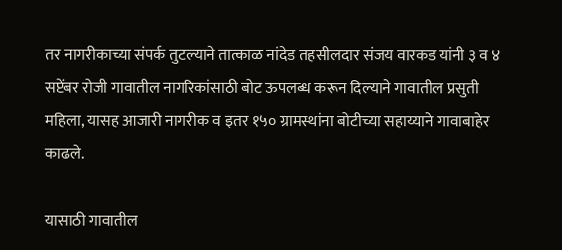तर नागरीकाच्या संपर्क तुटल्याने तात्काळ नांदेड तहसीलदार संजय वारकड यांनी ३ व ४ सप्टेंबर रोजी गावातील नागरिकांसाठी बोट ऊपलब्ध करून दिल्याने गावातील प्रसुती महिला, यासह आजारी नागरीक व इतर १५० ग्रामस्थांना बोटीच्या सहाय्याने गावाबाहेर काढले.

यासाठी गावातील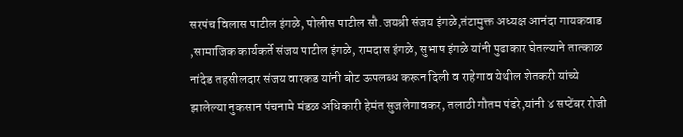सरपंच विलास पाटील इंगळे, पोलीस पाटील सौ.जयश्री संजय इंगळे,तंटामुक्त अध्यक्ष आनंदा गायकवाड ,सामाजिक कार्यकर्ते संजय पाटील इंगळे, रामदास इंगळे, सुभाष इंगळे यांनी पुढाकार घेतल्याने तात्काळ नांदेड तहसीलदार संजय वारकड यांनी बोट ऊपलब्ध करून दिली व राहेगाव येथील शेतकरी यांच्ये झालेल्या नुकसान पंचनामे मंडळ अधिकारी हेमंत सुजलेगावकर, तलाठी गौतम पंढरे,यांनी ४ सप्टेंबर रोजी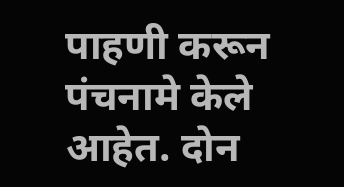पाहणी करून पंचनामे केले आहेत. दोन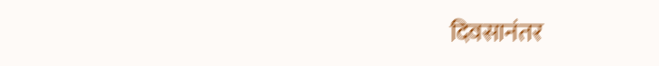दिवसानंतर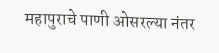महापुराचे पाणी ओसरल्या नंतर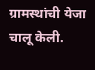ग्रामस्थांची येजा चालू केली.